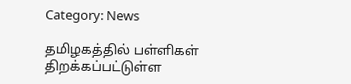Category: News

தமிழகத்தில் பள்ளிகள் திறக்கப்பட்டுள்ள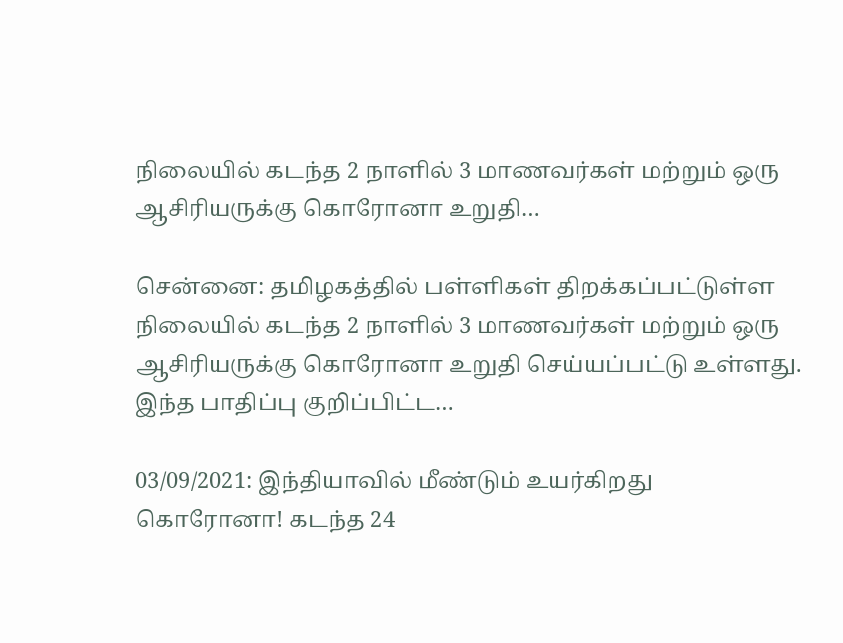நிலையில் கடந்த 2 நாளில் 3 மாணவர்கள் மற்றும் ஒரு ஆசிரியருக்கு கொரோனா உறுதி…

சென்னை: தமிழகத்தில் பள்ளிகள் திறக்கப்பட்டுள்ள நிலையில் கடந்த 2 நாளில் 3 மாணவர்கள் மற்றும் ஒரு ஆசிரியருக்கு கொரோனா உறுதி செய்யப்பட்டு உள்ளது. இந்த பாதிப்பு குறிப்பிட்ட…

03/09/2021: இந்தியாவில் மீண்டும் உயர்கிறது கொரோனா! கடந்த 24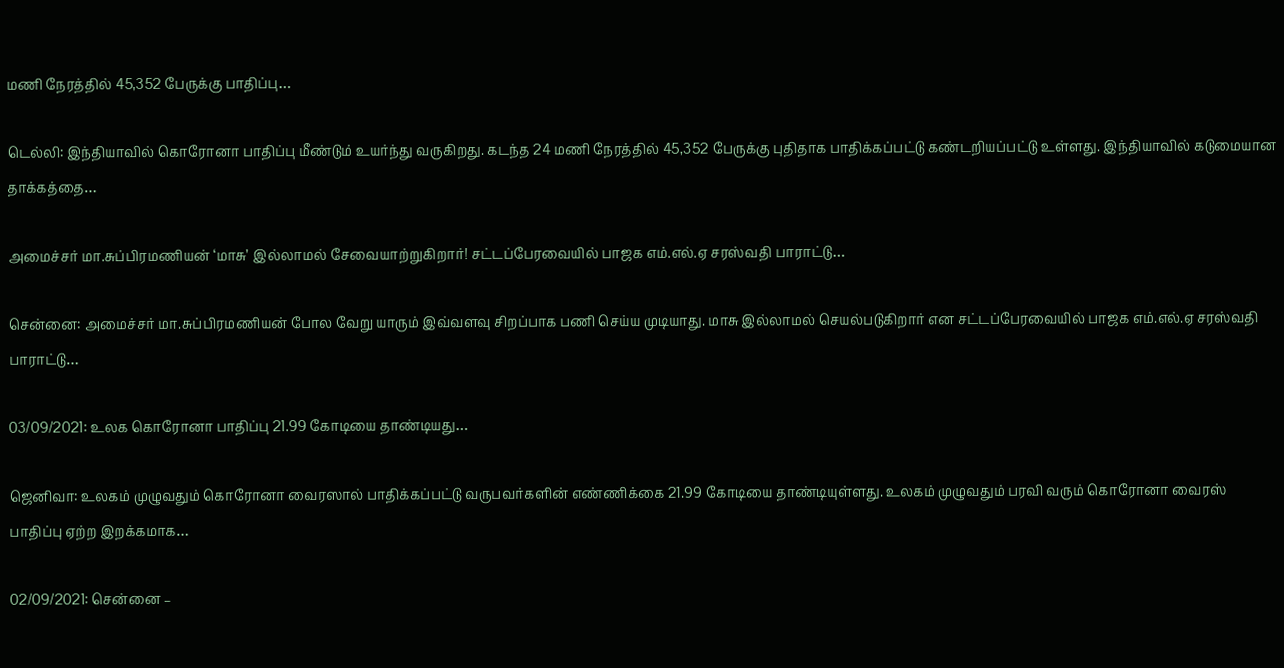மணி நேரத்தில் 45,352 பேருக்கு பாதிப்பு…

டெல்லி: இந்தியாவில் கொரோனா பாதிப்பு மீண்டும் உயர்ந்து வருகிறது. கடந்த 24 மணி நேரத்தில் 45,352 பேருக்கு புதிதாக பாதிக்கப்பட்டு கண்டறியப்பட்டு உள்ளது. இந்தியாவில் கடுமையான தாக்கத்தை…

அமைச்சர் மா.சுப்பிரமணியன் ‘மாசு’ இல்லாமல் சேவையாற்றுகிறார்! சட்டப்பேரவையில் பாஜக எம்.எல்.ஏ சரஸ்வதி பாராட்டு…

சென்னை: அமைச்சர் மா.சுப்பிரமணியன் போல வேறு யாரும் இவ்வளவு சிறப்பாக பணி செய்ய முடியாது. மாசு இல்லாமல் செயல்படுகிறார் என சட்டப்பேரவையில் பாஜக எம்.எல்.ஏ சரஸ்வதி பாராட்டு…

03/09/2021: உலக கொரோனா பாதிப்பு 21.99 கோடியை தாண்டியது…

ஜெனிவா: உலகம் முழுவதும் கொரோனா வைரஸால் பாதிக்கப்பட்டு வருபவர்களின் எண்ணிக்கை 21.99 கோடியை தாண்டியுள்ளது. உலகம் முழுவதும் பரவி வரும் கொரோனா வைரஸ் பாதிப்பு ஏற்ற இறக்கமாக…

02/09/2021: சென்னை –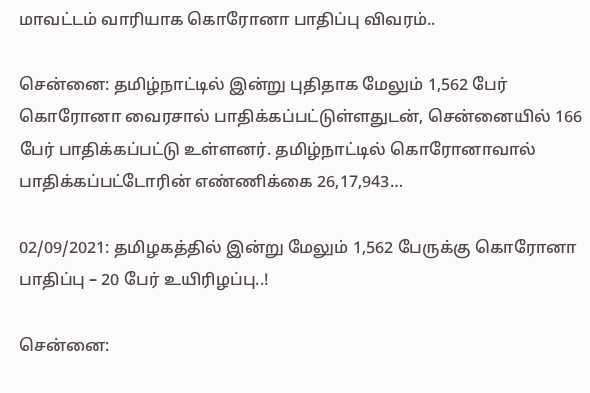மாவட்டம் வாரியாக கொரோனா பாதிப்பு விவரம்..

சென்னை: தமிழ்நாட்டில் இன்று புதிதாக மேலும் 1,562 பேர் கொரோனா வைரசால் பாதிக்கப்பட்டுள்ளதுடன், சென்னையில் 166 பேர் பாதிக்கப்பட்டு உள்ளனர். தமிழ்நாட்டில் கொரோனாவால் பாதிக்கப்பட்டோரின் எண்ணிக்கை 26,17,943…

02/09/2021: தமிழகத்தில் இன்று மேலும் 1,562 பேருக்கு கொரோனா பாதிப்பு – 20 பேர் உயிரிழப்பு..!

சென்னை: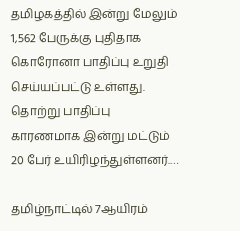தமிழகத்தில் இன்று மேலும் 1,562 பேருக்கு புதிதாக கொரோனா பாதிப்பு உறுதி செய்யப்பட்டு உள்ளது. தொற்று பாதிப்பு காரணமாக இன்று மட்டும் 20 பேர் உயிரிழந்துள்ளனர்.…

தமிழ்நாட்டில் 7ஆயிரம்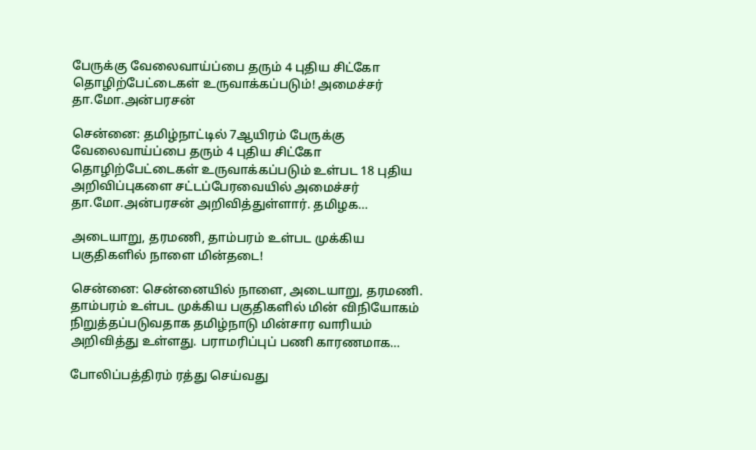பேருக்கு வேலைவாய்ப்பை தரும் 4 புதிய சிட்கோ தொழிற்பேட்டைகள் உருவாக்கப்படும்! அமைச்சர் தா.மோ.அன்பரசன்

சென்னை: தமிழ்நாட்டில் 7ஆயிரம் பேருக்கு வேலைவாய்ப்பை தரும் 4 புதிய சிட்கோ தொழிற்பேட்டைகள் உருவாக்கப்படும் உள்பட 18 புதிய அறிவிப்புகளை சட்டப்பேரவையில் அமைச்சர் தா.மோ.அன்பரசன் அறிவித்துள்ளார். தமிழக…

அடையாறு, தரமணி, தாம்பரம் உள்பட முக்கிய பகுதிகளில் நாளை மின்தடை!

சென்னை: சென்னையில் நாளை, அடையாறு, தரமணி. தாம்பரம் உள்பட முக்கிய பகுதிகளில் மின் விநியோகம் நிறுத்தப்படுவதாக தமிழ்நாடு மின்சார வாரியம் அறிவித்து உள்ளது. பராமரிப்புப் பணி காரணமாக…

போலிப்பத்திரம் ரத்து செய்வது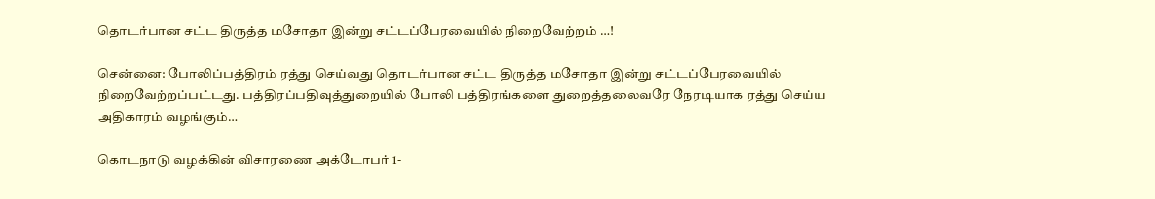தொடர்பான சட்ட திருத்த மசோதா இன்று சட்டப்பேரவையில் நிறைவேற்றம் …!

சென்னை: போலிப்பத்திரம் ரத்து செய்வது தொடர்பான சட்ட திருத்த மசோதா இன்று சட்டப்பேரவையில் நிறைவேற்றப்பட்டது. பத்திரப்பதிவுத்துறையில் போலி பத்திரங்களை துறைத்தலைவரே நேரடியாக ரத்து செய்ய அதிகாரம் வழங்கும்…

கொடநாடு வழக்கின் விசாரணை அக்டோபர் 1-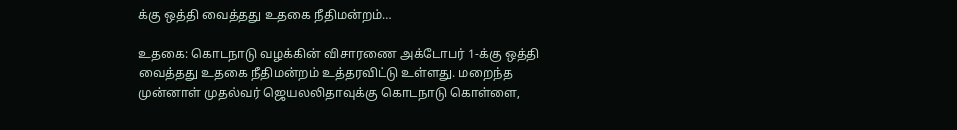க்கு ஒத்தி வைத்தது உதகை நீதிமன்றம்…

உதகை: கொடநாடு வழக்கின் விசாரணை அக்டோபர் 1-க்கு ஒத்தி வைத்தது உதகை நீதிமன்றம் உத்தரவிட்டு உள்ளது. மறைந்த முன்னாள் முதல்வர் ஜெயலலிதாவுக்கு கொடநாடு கொள்ளை,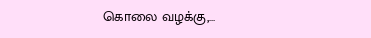கொலை வழக்கு,…